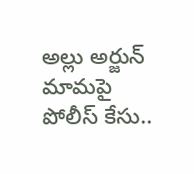అల్లు అర్జున్ మామపై పోలీస్ కేసు..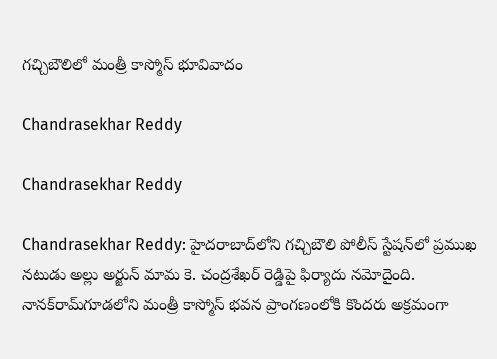గచ్చిబౌలిలో మంత్రీ కాస్మోస్ భూవివాదం

Chandrasekhar Reddy

Chandrasekhar Reddy

Chandrasekhar Reddy: హైదరాబాద్‌లోని గచ్చిబౌలి పోలీస్ స్టేషన్‌లో ప్రముఖ నటుడు అల్లు అర్జున్ మామ కె. చంద్రశేఖర్ రెడ్డిపై ఫిర్యాదు నమోదైంది. నానక్‌రామ్‌గూడలోని మంత్రీ కాస్మోస్ భవన ప్రాంగణంలోకి కొందరు అక్రమంగా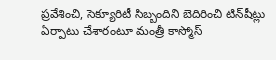ప్రవేశించి, సెక్యూరిటీ సిబ్బందిని బెదిరించి టిన్‌షీట్లు ఏర్పాటు చేశారంటూ మంత్రీ కాస్మోస్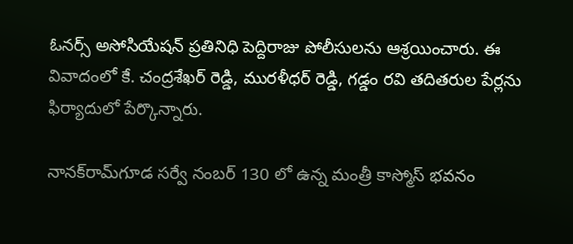ఓనర్స్ అసోసియేషన్ ప్రతినిధి పెద్దిరాజు పోలీసులను ఆశ్రయించారు. ఈ వివాదంలో కే. చంద్రశేఖర్ రెడ్డి, మురళీధర్ రెడ్డి, గడ్డం రవి తదితరుల పేర్లను ఫిర్యాదులో పేర్కొన్నారు.

నానక్‌రామ్‌గూడ సర్వే నంబర్ 130 లో ఉన్న మంత్రీ కాస్మోస్ భవనం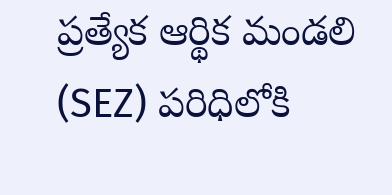ప్రత్యేక ఆర్థిక మండలి (SEZ) పరిధిలోకి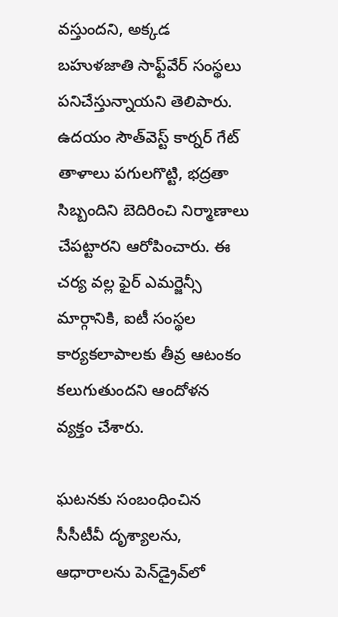వస్తుందని, అక్కడ బహుళజాతి సాఫ్ట్‌వేర్ సంస్థలు పనిచేస్తున్నాయని తెలిపారు. ఉదయం సౌత్‌వెస్ట్ కార్నర్ గేట్ తాళాలు పగులగొట్టి, భద్రతా సిబ్బందిని బెదిరించి నిర్మాణాలు చేపట్టారని ఆరోపించారు. ఈ చర్య వల్ల ఫైర్ ఎమర్జెన్సీ మార్గానికి, ఐటీ సంస్థల కార్యకలాపాలకు తీవ్ర ఆటంకం కలుగుతుందని ఆందోళన వ్యక్తం చేశారు.

ఘటనకు సంబంధించిన సీసీటీవీ దృశ్యాలను, ఆధారాలను పెన్‌డ్రైవ్‌లో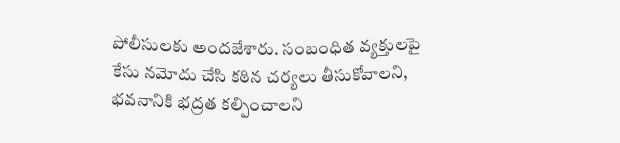పోలీసులకు అందజేశారు. సంబంధిత వ్యక్తులపై కేసు నమోదు చేసి కఠిన చర్యలు తీసుకోవాలని, భవనానికి భద్రత కల్పించాలని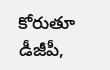కోరుతూ డీజీపీ,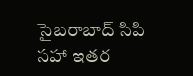సైబరాబాద్ సిపి సహా ఇతర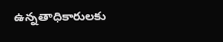ఉన్నతాధికారులకు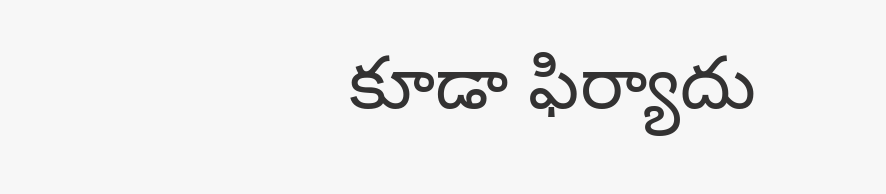కూడా ఫిర్యాదు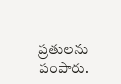ప్రతులను పంపారు.